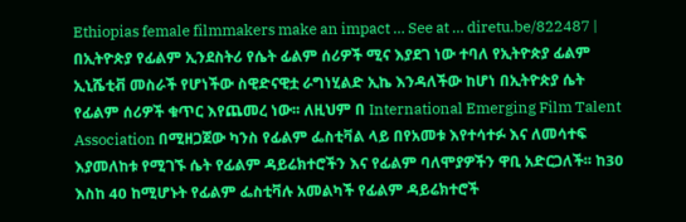Ethiopias female filmmakers make an impact ... See at ... diretu.be/822487 | በኢትዮጵያ የፊልም ኢንደስትሪ የሴት ፊልም ሰሪዎች ሚና እያደገ ነው ተባለ የኢትዮጵያ ፊልም ኢኒሼቲቭ መስራች የሆነችው ስዊድናዊቷ ራግነሂልድ ኢኬ እንዳለችው ከሆነ በኢትዮጵያ ሴት የፊልም ሰሪዎች ቁጥር እየጨመረ ነው፡፡ ለዚህም በ International Emerging Film Talent Association በሚዘጋጀው ካንስ የፊልም ፌስቲቫል ላይ በየአመቱ እየተሳተፉ እና ለመሳተፍ እያመለከቱ የሚገኙ ሴት የፊልም ዳይሬክተሮችን እና የፊልም ባለሞያዎችን ዋቢ አድርጋለች፡፡ ከ30 እስከ 40 ከሚሆኑት የፊልም ፌስቲቫሉ አመልካች የፊልም ዳይሬክተሮች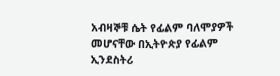አብዛኞቹ ሴት የፊልም ባለሞያዎች መሆናቸው በኢትዮጵያ የፊልም ኢንደስትሪ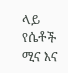ላይ የሴቶች ሚና እና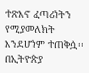ተጽእኖ ፈጣሪነትን የሚያመለክት እንደሆነም ተጠቅሷ፡፡ በኢትዮጵያ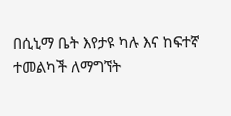በሲኒማ ቤት እየታዩ ካሉ እና ከፍተኛ ተመልካች ለማግኘት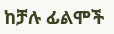ከቻሉ ፊልሞች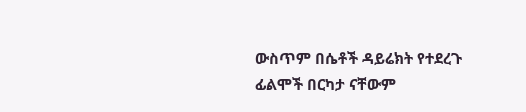ውስጥም በሴቶች ዳይሬክት የተደረጉ ፊልሞች በርካታ ናቸውም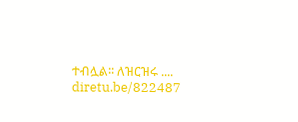ተብሏል፡፡ ለዝርዝሩ .... diretu.be/822487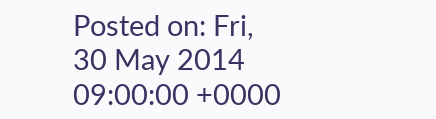Posted on: Fri, 30 May 2014 09:00:00 +0000